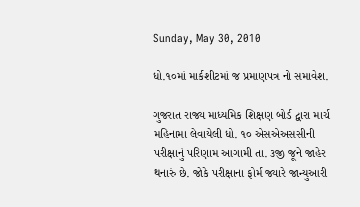Sunday, May 30, 2010

ધો.૧૦માં માર્કશીટમાં જ પ્રમાણપત્ર નો સમાવેશ.

ગુજરાત રાજ્ય માધ્યમિક શિક્ષણ બોર્ડ દ્વારા માર્ચ મહિનામા લેવાયેલી ધો. ૧૦ એસએઅસસીની પરીક્ષાનું પરિણામ આગામી તા. ૩જી જૂને જાહેર થનારું છે. જોકે પરીક્ષાના ફોર્મ જ્યારે જાન્યુઆરી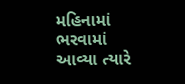મહિનામાં ભરવામાં આવ્યા ત્યારે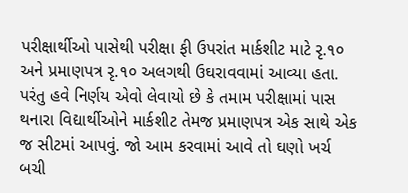પરીક્ષાર્થીઓ પાસેથી પરીક્ષા ફી ઉપરાંત માર્કશીટ માટે રૃ.૧૦ અને પ્રમાણપત્ર રૃ.૧૦ અલગથી ઉઘરાવવામાં આવ્યા હતા. પરંતુ હવે નિર્ણય એવો લેવાયો છે કે તમામ પરીક્ષામાં પાસ થનારા વિદ્યાર્થીઓને માર્કશીટ તેમજ પ્રમાણપત્ર એક સાથે એક જ સીટમાં આપવું. જો આમ કરવામાં આવે તો ઘણો ખર્ચ બચી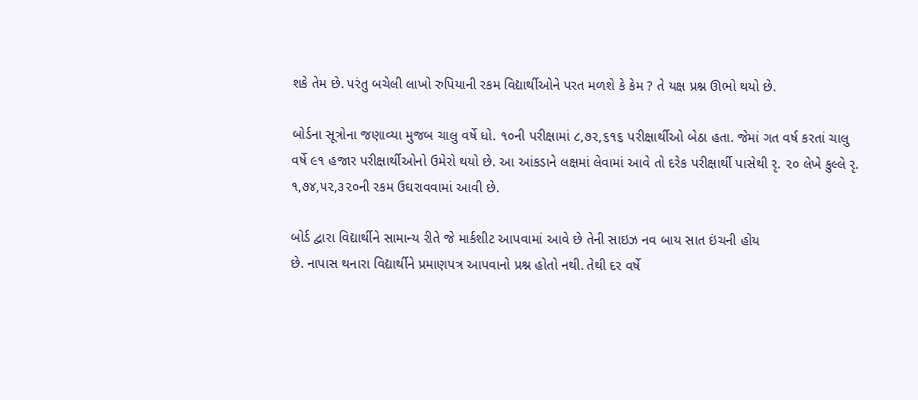શકે તેમ છે. પરંતુ બચેલી લાખો રુપિયાની રકમ વિદ્યાર્થીઓને પરત મળશે કે કેમ ? તે યક્ષ પ્રશ્ન ઊભો થયો છે.

બોર્ડના સૂત્રોના જણાવ્યા મુજબ ચાલુ વર્ષે ધો. ૧૦ની પરીક્ષામાં ૮,૭૨,૬૧૬ પરીક્ષાર્થીઓ બેઠા હતા. જેમાં ગત વર્ષ કરતાં ચાલુ વર્ષે ૯૧ હજાર પરીક્ષાર્થીઓનો ઉમેરો થયો છે. આ આંકડાને લક્ષમાં લેવામાં આવે તો દરેક પરીક્ષાર્થી પાસેથી રૃ. ૨૦ લેખે કુલ્લે રૃ. ૧,૭૪,૫૨,૩૨૦ની રકમ ઉઘરાવવામાં આવી છે.

બોર્ડ દ્વારા વિદ્યાર્થીને સામાન્ય રીતે જે માર્કશીટ આપવામાં આવે છે તેની સાઇઝ નવ બાય સાત ઇંચની હોય
છે. નાપાસ થનારા વિદ્યાર્થીને પ્રમાણપત્ર આપવાનો પ્રશ્ન હોતો નથી. તેથી દર વર્ષે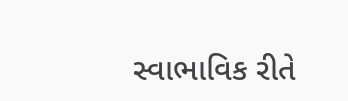સ્વાભાવિક રીતે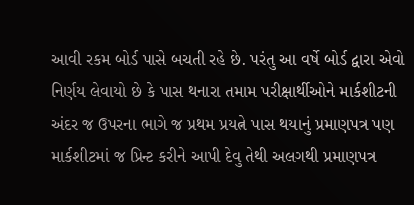આવી રકમ બોર્ડ પાસે બચતી રહે છે. પરંતુ આ વર્ષે બોર્ડ દ્વારા એવો નિર્ણય લેવાયો છે કે પાસ થનારા તમામ પરીક્ષાર્થીઓને માર્કશીટની અંદર જ ઉપરના ભાગે જ પ્રથમ પ્રયત્ને પાસ થયાનું પ્રમાણપત્ર પણ માર્કશીટમાં જ પ્રિન્ટ કરીને આપી દેવુ તેથી અલગથી પ્રમાણપત્ર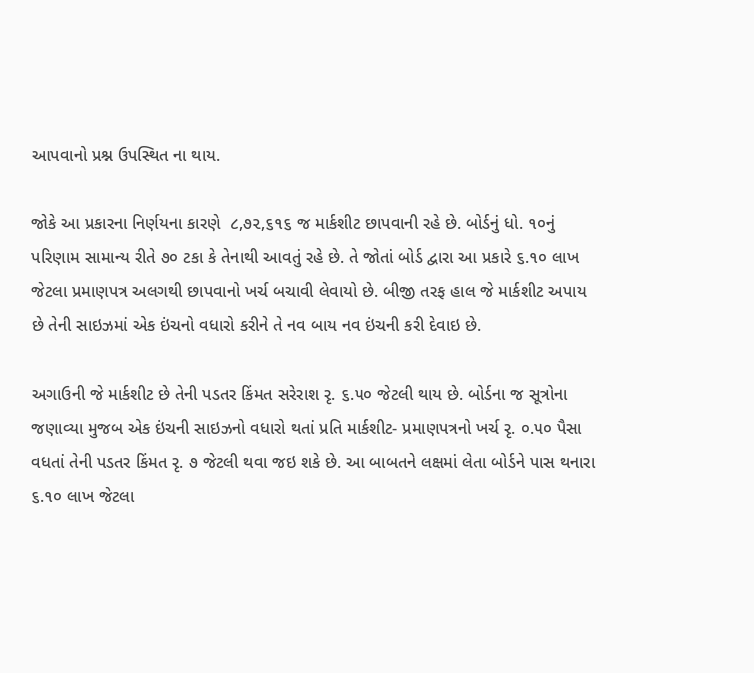આપવાનો પ્રશ્ન ઉપસ્થિત ના થાય.

જોકે આ પ્રકારના નિર્ણયના કારણે  ૮,૭૨,૬૧૬ જ માર્કશીટ છાપવાની રહે છે. બોર્ડનું ધો. ૧૦નું પરિણામ સામાન્ય રીતે ૭૦ ટકા કે તેનાથી આવતું રહે છે. તે જોતાં બોર્ડ દ્વારા આ પ્રકારે ૬.૧૦ લાખ જેટલા પ્રમાણપત્ર અલગથી છાપવાનો ખર્ચ બચાવી લેવાયો છે. બીજી તરફ હાલ જે માર્કશીટ અપાય છે તેની સાઇઝમાં એક ઇંચનો વધારો કરીને તે નવ બાય નવ ઇંચની કરી દેવાઇ છે.

અગાઉની જે માર્કશીટ છે તેની પડતર કિંમત સરેરાશ રૃ. ૬.૫૦ જેટલી થાય છે. બોર્ડના જ સૂત્રોના જણાવ્યા મુજબ એક ઇંચની સાઇઝનો વધારો થતાં પ્રતિ માર્કશીટ- પ્રમાણપત્રનો ખર્ચ રૃ. ૦.૫૦ પૈસા વધતાં તેની પડતર કિંમત રૃ. ૭ જેટલી થવા જઇ શકે છે. આ બાબતને લક્ષમાં લેતા બોર્ડને પાસ થનારા ૬.૧૦ લાખ જેટલા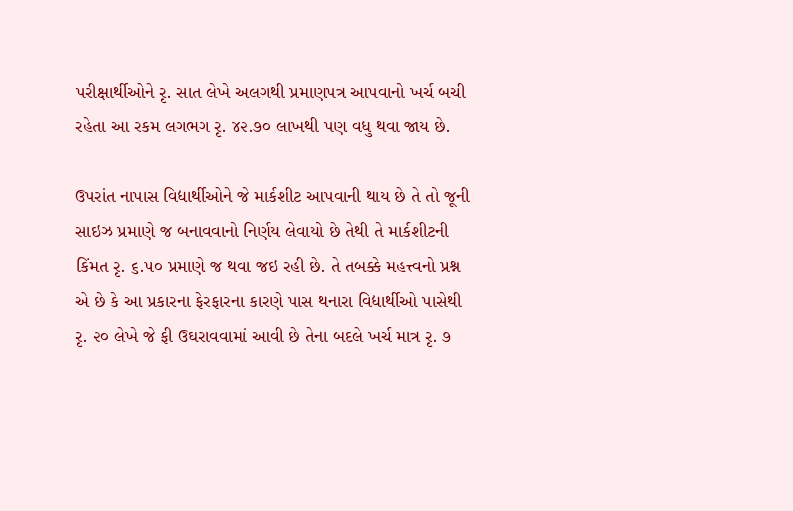પરીક્ષાર્થીઓને રૃ. સાત લેખે અલગથી પ્રમાણપત્ર આપવાનો ખર્ચ બચી રહેતા આ રકમ લગભગ રૃ. ૪૨.૭૦ લાખથી પણ વધુ થવા જાય છે.

ઉપરાંત નાપાસ વિદ્યાર્થીઓને જે માર્કશીટ આપવાની થાય છે તે તો જૂની સાઇઝ પ્રમાણે જ બનાવવાનો નિર્ણય લેવાયો છે તેથી તે માર્કશીટની કિંમત રૃ. ૬.૫૦ પ્રમાણે જ થવા જઇ રહી છે. તે તબક્કે મહત્ત્વનો પ્રશ્ન એ છે કે આ પ્રકારના ફેરફારના કારણે પાસ થનારા વિદ્યાર્થીઓ પાસેથી રૃ. ૨૦ લેખે જે ફી ઉઘરાવવામાં આવી છે તેના બદલે ખર્ચ માત્ર રૃ. ૭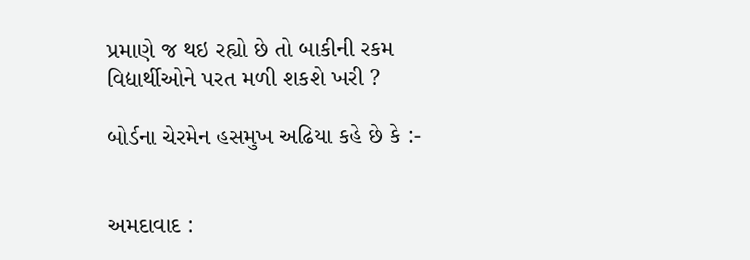પ્રમાણે જ થઇ રહ્યો છે તો બાકીની રકમ વિદ્યાર્થીઓને પરત મળી શકશે ખરી ?

બોર્ડના ચેરમેન હસમુખ અઢિયા કહે છે કે :-


અમદાવાદ :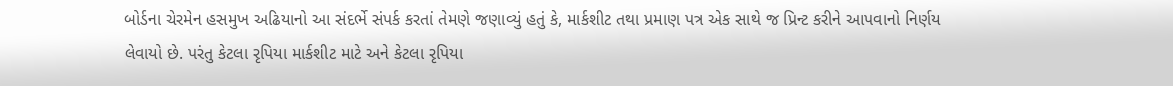બોર્ડના ચેરમેન હસમુખ અઢિયાનો આ સંદર્ભે સંપર્ક કરતાં તેમણે જણાવ્યું હતું કે, માર્કશીટ તથા પ્રમાણ પત્ર એક સાથે જ પ્રિન્ટ કરીને આપવાનો નિર્ણય લેવાયો છે. પરંતુ કેટલા રૃપિયા માર્કશીટ માટે અને કેટલા રૃપિયા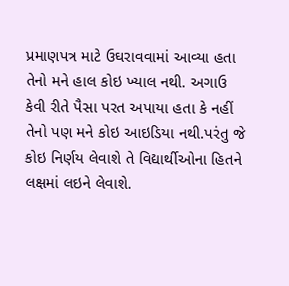પ્રમાણપત્ર માટે ઉઘરાવવામાં આવ્યા હતા તેનો મને હાલ કોઇ ખ્યાલ નથી. અગાઉ કેવી રીતે પૈસા પરત અપાયા હતા કે નહીં તેનો પણ મને કોઇ આઇડિયા નથી.પરંતુ જે કોઇ નિર્ણય લેવાશે તે વિદ્યાર્થીઓના હિતને લક્ષમાં લઇને લેવાશે.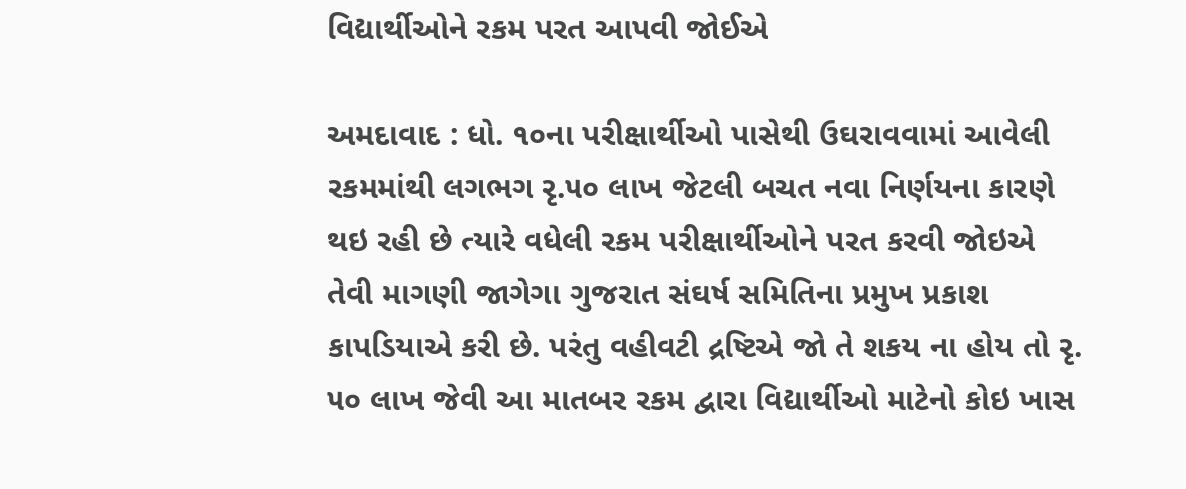વિદ્યાર્થીઓને રકમ પરત આપવી જોઈએ

અમદાવાદ : ધો. ૧૦ના પરીક્ષાર્થીઓ પાસેથી ઉઘરાવવામાં આવેલી રકમમાંથી લગભગ રૃ.૫૦ લાખ જેટલી બચત નવા નિર્ણયના કારણે થઇ રહી છે ત્યારે વધેલી રકમ પરીક્ષાર્થીઓને પરત કરવી જોઇએ તેવી માગણી જાગેગા ગુજરાત સંઘર્ષ સમિતિના પ્રમુખ પ્રકાશ કાપડિયાએ કરી છે. પરંતુ વહીવટી દ્રષ્ટિએ જો તે શકય ના હોય તો રૃ. ૫૦ લાખ જેવી આ માતબર રકમ દ્વારા વિદ્યાર્થીઓ માટેનો કોઇ ખાસ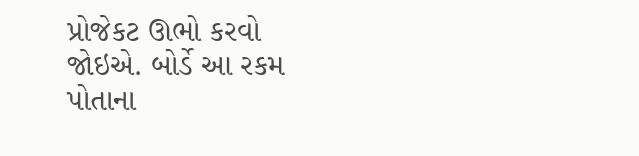પ્રોજેકટ ઊભો કરવો જોઇએ. બોર્ડે આ રકમ પોતાના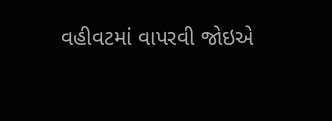વહીવટમાં વાપરવી જોઇએ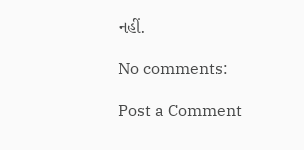નહીં.

No comments:

Post a Comment